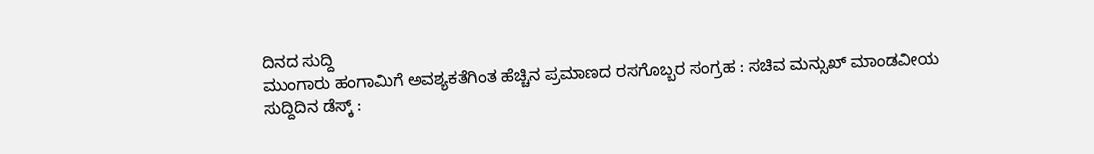ದಿನದ ಸುದ್ದಿ
ಮುಂಗಾರು ಹಂಗಾಮಿಗೆ ಅವಶ್ಯಕತೆಗಿಂತ ಹೆಚ್ಚಿನ ಪ್ರಮಾಣದ ರಸಗೊಬ್ಬರ ಸಂಗ್ರಹ : ಸಚಿವ ಮನ್ಸುಖ್ ಮಾಂಡವೀಯ
ಸುದ್ದಿದಿನ ಡೆಸ್ಕ್ :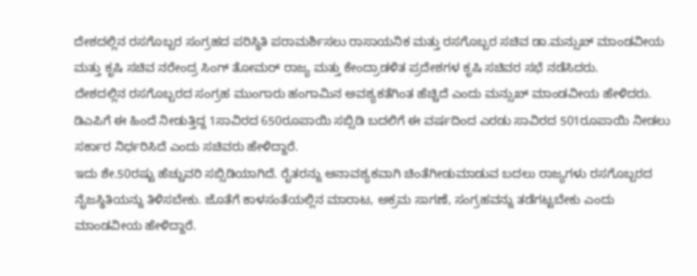ದೇಶದಲ್ಲಿನ ರಸಗೊಬ್ಬರ ಸಂಗ್ರಹದ ಪರಿಸ್ಥಿತಿ ಪರಾಮರ್ಶಿಸಲು ರಾಸಾಯನಿಕ ಮತ್ತು ರಸಗೊಬ್ಬರ ಸಚಿವ ಡಾ.ಮನ್ಸುಖ್ ಮಾಂಡವೀಯ ಮತ್ತು ಕೃಷಿ ಸಚಿವ ನರೇಂದ್ರ ಸಿಂಗ್ ತೋಮರ್ ರಾಜ್ಯ ಮತ್ತು ಕೇಂದ್ರಾಡಳಿತ ಪ್ರದೇಶಗಳ ಕೃಷಿ ಸಚಿವರ ಸಭೆ ನಡೆಸಿದರು.
ದೇಶದಲ್ಲಿನ ರಸಗೊಬ್ಬರದ ಸಂಗ್ರಹ ಮುಂಗಾರು ಹಂಗಾಮಿನ ಅವಶ್ಯಕತೆಗಿಂತ ಹೆಚ್ಚಿದೆ ಎಂದು ಮನ್ಸುಖ್ ಮಾಂಡವೀಯ ಹೇಳಿದರು.
ಡಿಎಪಿಗೆ ಈ ಹಿಂದೆ ನೀಡುತ್ತಿದ್ದ 1ಸಾವಿರದ 650ರೂಪಾಯಿ ಸಬ್ಸಿಡಿ ಬದಲಿಗೆ ಈ ವರ್ಷದಿಂದ ಎರಡು ಸಾವಿರದ 501ರೂಪಾಯಿ ನೀಡಲು ಸರ್ಕಾರ ನಿರ್ಧರಿಸಿದೆ ಎಂದು ಸಚಿವರು ಹೇಳಿದ್ದಾರೆ.
ಇದು ಶೇ.50ರಷ್ಟು ಹೆಚ್ಚುವರಿ ಸಬ್ಸಿಡಿಯಾಗಿದೆ. ರೈತರನ್ನು ಅನಾವಶ್ಯಕವಾಗಿ ಚಿಂತೆಗೀಡುಮಾಡುವ ಬದಲು ರಾಜ್ಯಗಳು ರಸಗೊಬ್ಬರದ ನೈಜಸ್ಥಿತಿಯನ್ನು ತಿಳಿಸಬೇಕು. ಜೊತೆಗೆ ಕಾಳಸಂತೆಯಲ್ಲಿನ ಮಾರಾಟ, ಅಕ್ರಮ ಸಾಗಣೆ, ಸಂಗ್ರಹವನ್ನು ತಡೆಗಟ್ಟಬೇಕು ಎಂದು ಮಾಂಡವೀಯ ಹೇಳಿದ್ದಾರೆ.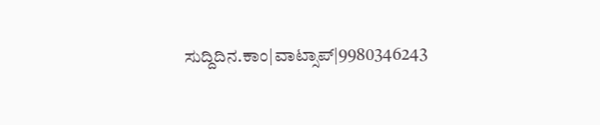ಸುದ್ದಿದಿನ.ಕಾಂ|ವಾಟ್ಸಾಪ್|9980346243